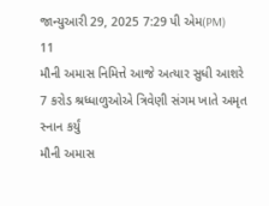જાન્યુઆરી 29, 2025 7:29 પી એમ(PM)
11
મૌની અમાસ નિમિત્તે આજે અત્યાર સુધી આશરે 7 કરોડ શ્રધ્ધાળુઓએ ત્રિવેણી સંગમ ખાતે અમૃત સ્નાન કર્યું
મૌની અમાસ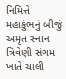નિમિત્તે મહાકુંભનું બીજું અમૃત સ્નાન ત્રિવેણી સંગમ ખાતે ચાલી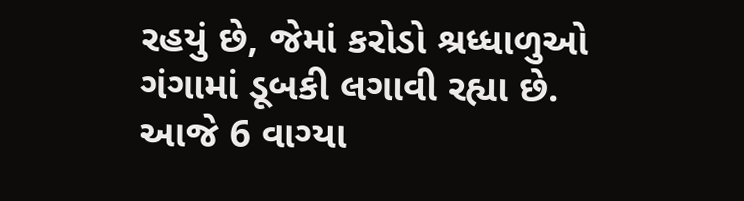રહયું છે, જેમાં કરોડો શ્રધ્ધાળુઓ ગંગામાં ડૂબકી લગાવી રહ્યા છે. આજે 6 વાગ્યા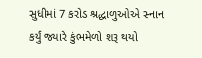સુધીમાં 7 કરોડ શ્રદ્ધાળુઓએ સ્નાન કર્યું જ્યારે કુંભમેળો શરૂ થયો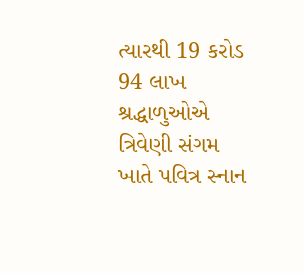ત્યારથી 19 કરોડ 94 લાખ શ્રદ્ધાળુઓએ ત્રિવેણી સંગમ ખાતે પવિત્ર સ્નાન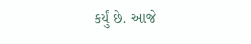કર્યું છે. આજે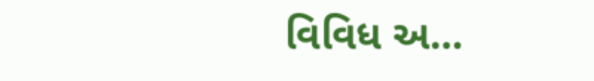વિવિધ અ...